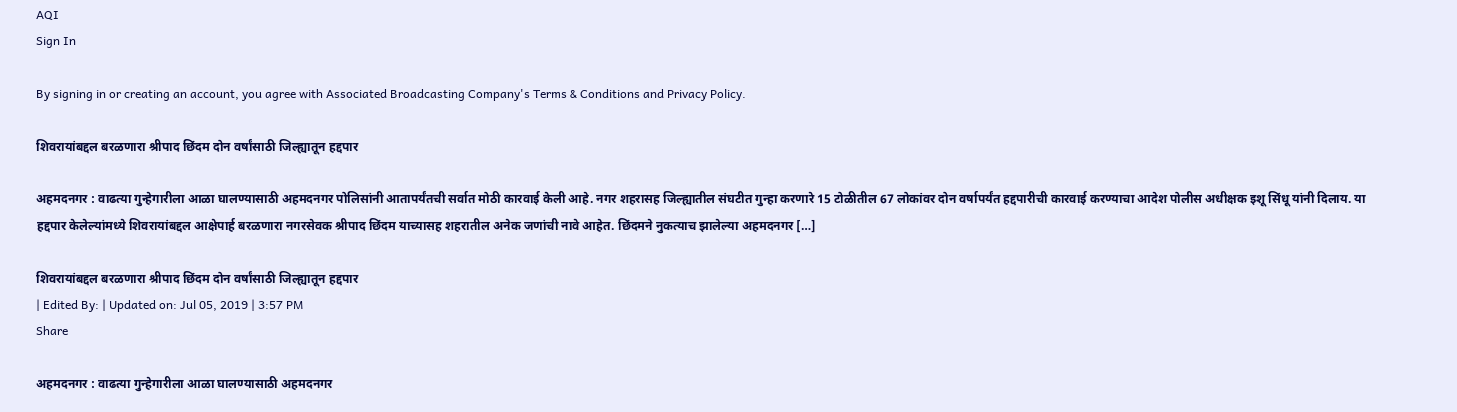AQI
Sign In

By signing in or creating an account, you agree with Associated Broadcasting Company's Terms & Conditions and Privacy Policy.

शिवरायांबद्दल बरळणारा श्रीपाद छिंदम दोन वर्षांसाठी जिल्ह्यातून हद्दपार

अहमदनगर : वाढत्या गुन्हेगारीला आळा घालण्यासाठी अहमदनगर पोलिसांनी आतापर्यंतची सर्वात मोठी कारवाई केली आहे. नगर शहरासह जिल्ह्यातील संघटीत गुन्हा करणारे 15 टोळीतील 67 लोकांवर दोन वर्षापर्यंत हद्दपारीची कारवाई करण्याचा आदेश पोलीस अधीक्षक इशू सिंधू यांनी दिलाय. या हद्दपार केलेल्यांमध्ये शिवरायांबद्दल आक्षेपार्ह बरळणारा नगरसेवक श्रीपाद छिंदम याच्यासह शहरातील अनेक जणांची नावे आहेत. छिंदमने नुकत्याच झालेल्या अहमदनगर […]

शिवरायांबद्दल बरळणारा श्रीपाद छिंदम दोन वर्षांसाठी जिल्ह्यातून हद्दपार
| Edited By: | Updated on: Jul 05, 2019 | 3:57 PM
Share

अहमदनगर : वाढत्या गुन्हेगारीला आळा घालण्यासाठी अहमदनगर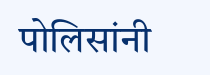पोलिसांनी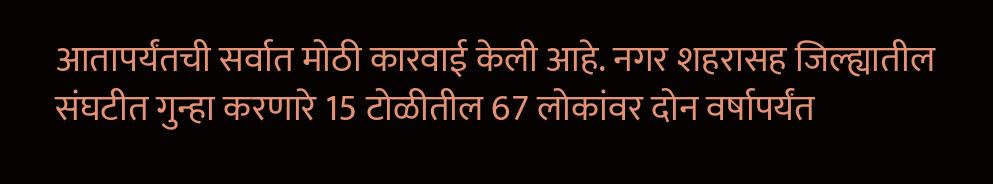आतापर्यंतची सर्वात मोठी कारवाई केली आहे. नगर शहरासह जिल्ह्यातील संघटीत गुन्हा करणारे 15 टोळीतील 67 लोकांवर दोन वर्षापर्यंत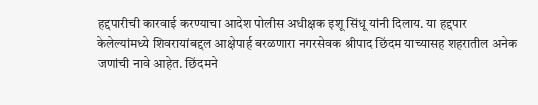हद्दपारीची कारवाई करण्याचा आदेश पोलीस अधीक्षक इशू सिंधू यांनी दिलाय. या हद्दपार केलेल्यांमध्ये शिवरायांबद्दल आक्षेपार्ह बरळणारा नगरसेवक श्रीपाद छिंदम याच्यासह शहरातील अनेक जणांची नावे आहेत. छिंदमने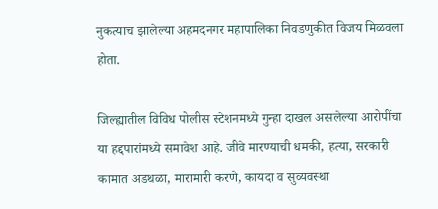नुकत्याच झालेल्या अहमदनगर महापालिका निवडणुकीत विजय मिळवला होता.

जिल्ह्यातील विविध पोलीस स्टेशनमध्ये गुन्हा दाखल असलेल्या आरोपींचा या हद्दपारांमध्ये समावेश आहे. जीवे मारण्याची धमकी, हत्या, सरकारी कामात अडथळा, मारामारी करणे, कायदा व सुव्यवस्था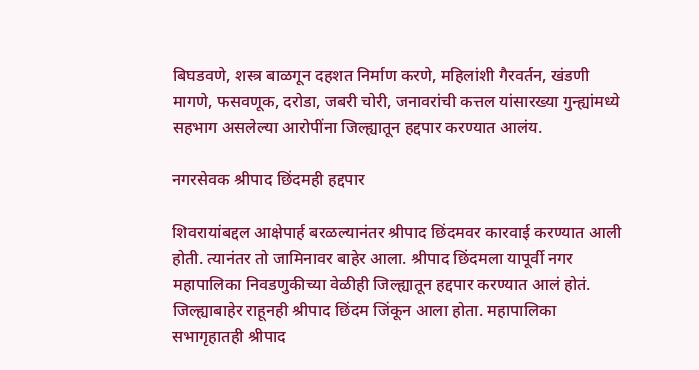बिघडवणे, शस्त्र बाळगून दहशत निर्माण करणे, महिलांशी गैरवर्तन, खंडणी मागणे, फसवणूक, दरोडा, जबरी चोरी, जनावरांची कत्तल यांसारख्या गुन्ह्यांमध्ये सहभाग असलेल्या आरोपींना जिल्ह्यातून हद्दपार करण्यात आलंय.

नगरसेवक श्रीपाद छिंदमही हद्दपार

शिवरायांबद्दल आक्षेपार्ह बरळल्यानंतर श्रीपाद छिंदमवर कारवाई करण्यात आली होती. त्यानंतर तो जामिनावर बाहेर आला. श्रीपाद छिंदमला यापूर्वी नगर महापालिका निवडणुकीच्या वेळीही जिल्ह्यातून हद्दपार करण्यात आलं होतं. जिल्ह्याबाहेर राहूनही श्रीपाद छिंदम जिंकून आला होता. महापालिका सभागृहातही श्रीपाद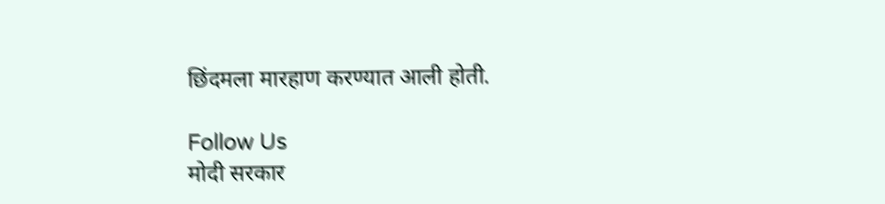छिंदमला मारहाण करण्यात आली होती.

Follow Us
मोदी सरकार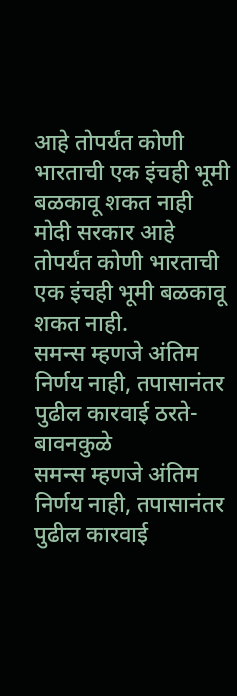आहे तोपर्यंत कोणी भारताची एक इंचही भूमी बळकावू शकत नाही
मोदी सरकार आहे तोपर्यंत कोणी भारताची एक इंचही भूमी बळकावू शकत नाही.
समन्स म्हणजे अंतिम निर्णय नाही, तपासानंतर पुढील कारवाई ठरते- बावनकुळे
समन्स म्हणजे अंतिम निर्णय नाही, तपासानंतर पुढील कारवाई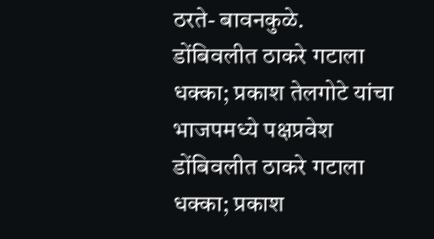ठरते- बावनकुळे.
डोंबिवलीत ठाकरे गटाला धक्का; प्रकाश तेलगोटे यांचा भाजपमध्ये पक्षप्रवेश
डोंबिवलीत ठाकरे गटाला धक्का; प्रकाश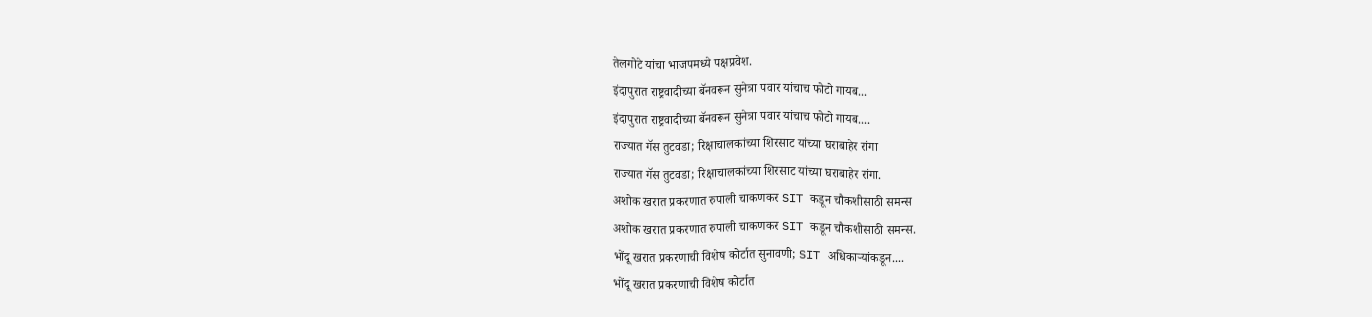तेलगोटे यांचा भाजपमध्ये पक्षप्रवेश.
इंदापुरात राष्ट्रवादीच्या बॅनवरून सुनेत्रा पवार यांचाच फोटो गायब...
इंदापुरात राष्ट्रवादीच्या बॅनवरून सुनेत्रा पवार यांचाच फोटो गायब....
राज्यात गॅस तुटवडा; रिक्षाचालकांच्या शिरसाट यांच्या घराबाहेर रांगा
राज्यात गॅस तुटवडा; रिक्षाचालकांच्या शिरसाट यांच्या घराबाहेर रांगा.
अशोक खरात प्रकरणात रुपाली चाकणकर SIT कडून चौकशीसाठी समन्स
अशोक खरात प्रकरणात रुपाली चाकणकर SIT कडून चौकशीसाठी समन्स.
भोंदू खरात प्रकरणाची विशेष कोर्टात सुनावणी; SIT अधिकाऱ्यांकडून....
भोंदू खरात प्रकरणाची विशेष कोर्टात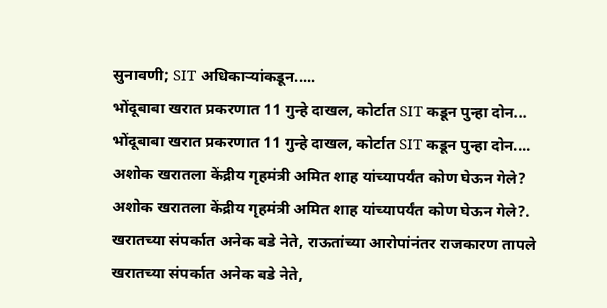सुनावणी; SIT अधिकाऱ्यांकडून.....
भोंदूबाबा खरात प्रकरणात 11 गुन्हे दाखल, कोर्टात SIT कडून पुन्हा दोन...
भोंदूबाबा खरात प्रकरणात 11 गुन्हे दाखल, कोर्टात SIT कडून पुन्हा दोन....
अशोक खरातला केंद्रीय गृहमंत्री अमित शाह यांच्यापर्यंत कोण घेऊन गेले?
अशोक खरातला केंद्रीय गृहमंत्री अमित शाह यांच्यापर्यंत कोण घेऊन गेले?.
खरातच्या संपर्कात अनेक बडे नेते, राऊतांच्या आरोपांनंतर राजकारण तापले
खरातच्या संपर्कात अनेक बडे नेते,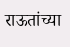राऊतांच्या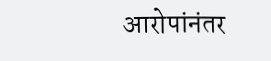आरोपांनंतर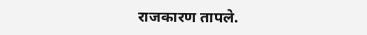राजकारण तापले.